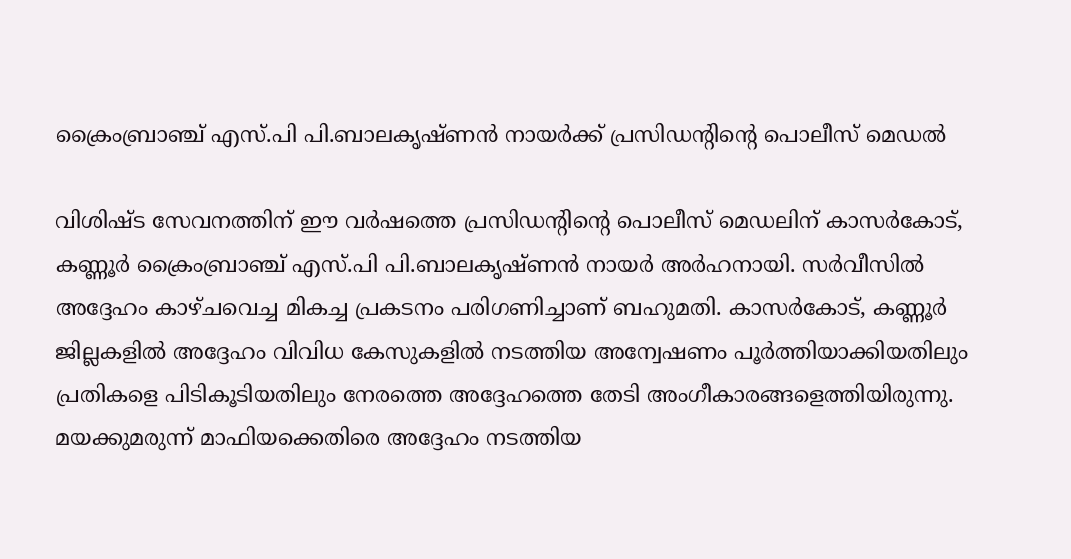ക്രൈംബ്രാഞ്ച് എസ്.പി പി.ബാലകൃഷ്ണന്‍ നായര്‍ക്ക് പ്രസിഡന്റിന്റെ പൊലീസ് മെഡല്‍

വിശിഷ്ട സേവനത്തിന് ഈ വര്‍ഷത്തെ പ്രസിഡന്റിന്റെ പൊലീസ് മെഡലിന് കാസര്‍കോട്, കണ്ണൂര്‍ ക്രൈംബ്രാഞ്ച് എസ്.പി പി.ബാലകൃഷ്ണന്‍ നായര്‍ അര്‍ഹനായി. സര്‍വീസില്‍ അദ്ദേഹം കാഴ്ചവെച്ച മികച്ച പ്രകടനം പരിഗണിച്ചാണ് ബഹുമതി. കാസര്‍കോട്, കണ്ണൂര്‍ ജില്ലകളില്‍ അദ്ദേഹം വിവിധ കേസുകളില്‍ നടത്തിയ അന്വേഷണം പൂര്‍ത്തിയാക്കിയതിലും പ്രതികളെ പിടികൂടിയതിലും നേരത്തെ അദ്ദേഹത്തെ തേടി അംഗീകാരങ്ങളെത്തിയിരുന്നു. മയക്കുമരുന്ന് മാഫിയക്കെതിരെ അദ്ദേഹം നടത്തിയ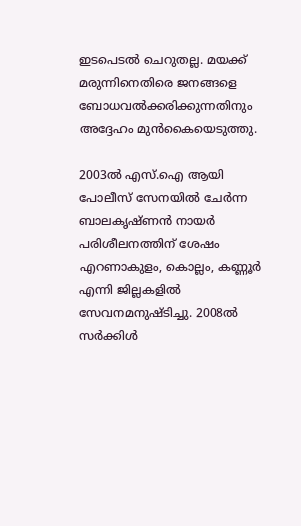ഇടപെടല്‍ ചെറുതല്ല. മയക്ക് മരുന്നിനെതിരെ ജനങ്ങളെ ബോധവല്‍ക്കരിക്കുന്നതിനും അദ്ദേഹം മുന്‍കൈയെടുത്തു.

2003ല്‍ എസ്.ഐ ആയി പോലീസ് സേനയില്‍ ചേര്‍ന്ന ബാലകൃഷ്ണന്‍ നായര്‍ പരിശീലനത്തിന് ശേഷം എറണാകുളം, കൊല്ലം, കണ്ണൂര്‍ എന്നി ജില്ലകളില്‍ സേവനമനുഷ്ടിച്ചു. 2008ല്‍ സര്‍ക്കിള്‍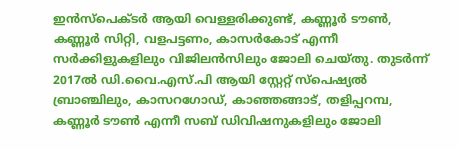ഇന്‍സ്പെക്ടര്‍ ആയി വെള്ളരിക്കുണ്ട്, കണ്ണൂര്‍ ടൗണ്‍, കണ്ണൂര്‍ സിറ്റി, വളപട്ടണം, കാസർകോട് എന്നീ സര്‍ക്കിളുകളിലും വിജിലന്‍സിലും ജോലി ചെയ്തു. തുടര്‍ന്ന് 2017ല്‍ ഡി.വൈ.എസ്.പി ആയി സ്റ്റേറ്റ് സ്‌പെഷ്യല്‍ ബ്രാഞ്ചിലും, കാസറഗോഡ്, കാഞ്ഞങ്ങാട്, തളിപ്പറമ്പ, കണ്ണൂര്‍ ടൗണ്‍ എന്നീ സബ് ഡിവിഷനുകളിലും ജോലി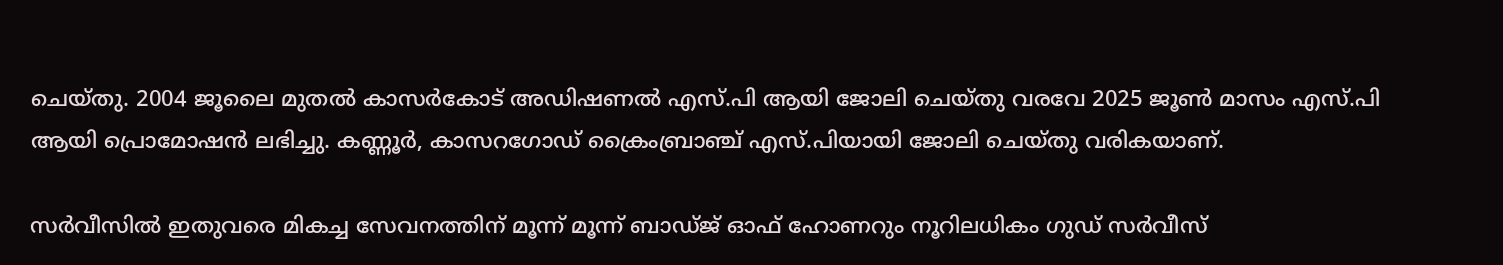ചെയ്തു. 2004 ജൂലൈ മുതല്‍ കാസർകോട് അഡിഷണല്‍ എസ്.പി ആയി ജോലി ചെയ്തു വരവേ 2025 ജൂണ്‍ മാസം എസ്.പി ആയി പ്രൊമോഷന്‍ ലഭിച്ചു. കണ്ണൂര്‍, കാസറഗോഡ് ക്രൈംബ്രാഞ്ച് എസ്.പിയായി ജോലി ചെയ്തു വരികയാണ്.

സര്‍വീസില്‍ ഇതുവരെ മികച്ച സേവനത്തിന് മൂന്ന് മൂന്ന് ബാഡ്ജ് ഓഫ് ഹോണറും നൂറിലധികം ഗുഡ് സര്‍വീസ്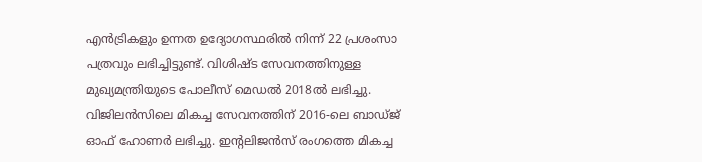എന്‍ട്രികളും ഉന്നത ഉദ്യോഗസ്ഥരില്‍ നിന്ന് 22 പ്രശംസാ പത്രവും ലഭിച്ചിട്ടുണ്ട്. വിശിഷ്ട സേവനത്തിനുള്ള മുഖ്യമന്ത്രിയുടെ പോലീസ് മെഡല്‍ 2018ല്‍ ലഭിച്ചു. വിജിലന്‍സിലെ മികച്ച സേവനത്തിന് 2016-ലെ ബാഡ്ജ് ഓഫ് ഹോണര്‍ ലഭിച്ചു. ഇന്റലിജന്‍സ് രംഗത്തെ മികച്ച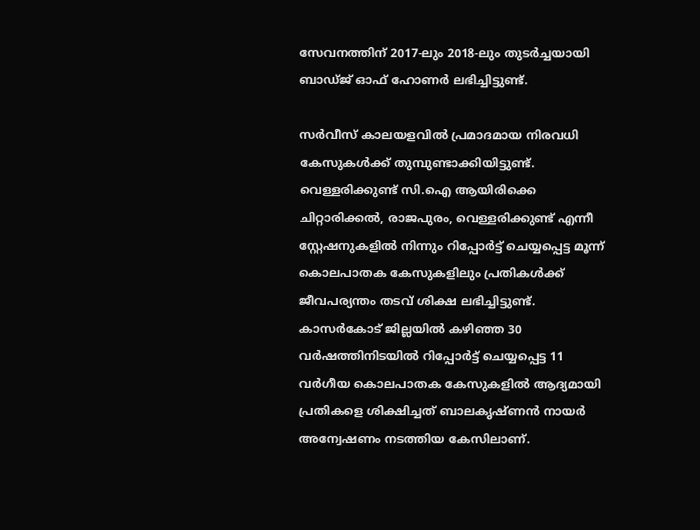സേവനത്തിന് 2017-ലും 2018-ലും തുടര്‍ച്ചയായി ബാഡ്ജ് ഓഫ് ഹോണർ ലഭിച്ചിട്ടുണ്ട്.

സര്‍വീസ് കാലയളവില്‍ പ്രമാദമായ നിരവധി കേസുകള്‍ക്ക് തുമ്പുണ്ടാക്കിയിട്ടുണ്ട്. വെള്ളരിക്കുണ്ട് സി.ഐ ആയിരിക്കെ ചിറ്റാരിക്കല്‍, രാജപുരം, വെള്ളരിക്കുണ്ട് എന്നീ സ്റ്റേഷനുകളില്‍ നിന്നും റിപ്പോര്‍ട്ട് ചെയ്യപ്പെട്ട മൂന്ന് കൊലപാതക കേസുകളിലും പ്രതികള്‍ക്ക് ജീവപര്യന്തം തടവ് ശിക്ഷ ലഭിച്ചിട്ടുണ്ട്. കാസർകോട് ജില്ലയില്‍ കഴിഞ്ഞ 30 വര്‍ഷത്തിനിടയില്‍ റിപ്പോര്‍ട്ട് ചെയ്യപ്പെട്ട 11 വര്‍ഗീയ കൊലപാതക കേസുകളില്‍ ആദ്യമായി പ്രതികളെ ശിക്ഷിച്ചത് ബാലകൃഷ്ണന്‍ നായര്‍ അന്വേഷണം നടത്തിയ കേസിലാണ്.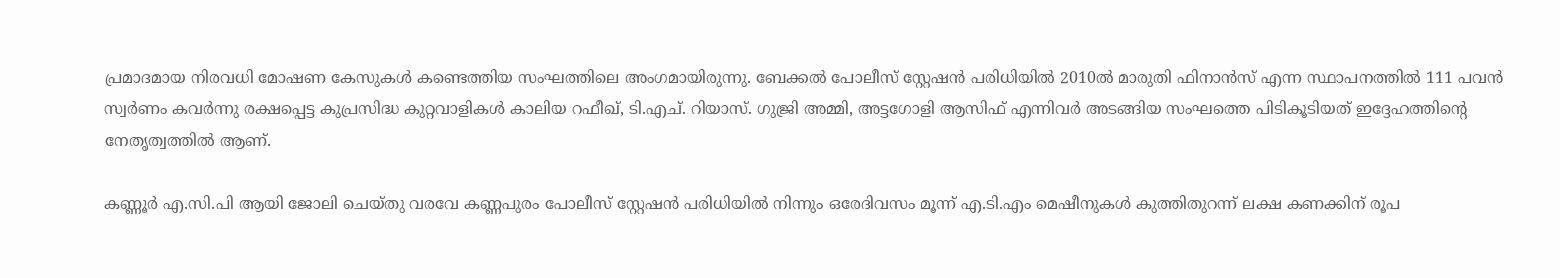പ്രമാദമായ നിരവധി മോഷണ കേസുകള്‍ കണ്ടെത്തിയ സംഘത്തിലെ അംഗമായിരുന്നു. ബേക്കല്‍ പോലീസ് സ്റ്റേഷന്‍ പരിധിയില്‍ 2010ല്‍ മാരുതി ഫിനാന്‍സ് എന്ന സ്ഥാപനത്തില്‍ 111 പവന്‍ സ്വര്‍ണം കവര്‍ന്നു രക്ഷപ്പെട്ട കുപ്രസിദ്ധ കുറ്റവാളികള്‍ കാലിയ റഫീഖ്, ടി.എച്. റിയാസ്. ഗുജ്രി അമ്മി, അട്ടഗോളി ആസിഫ് എന്നിവര്‍ അടങ്ങിയ സംഘത്തെ പിടികൂടിയത് ഇദ്ദേഹത്തിന്റെ നേതൃത്വത്തില്‍ ആണ്.

കണ്ണൂര്‍ എ.സി.പി ആയി ജോലി ചെയ്തു വരവേ കണ്ണപുരം പോലീസ് സ്റ്റേഷന്‍ പരിധിയില്‍ നിന്നും ഒരേദിവസം മൂന്ന് എ.ടി.എം മെഷീനുകള്‍ കുത്തിതുറന്ന് ലക്ഷ കണക്കിന് രൂപ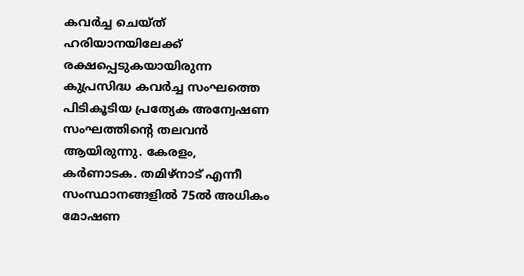കവര്‍ച്ച ചെയ്ത് ഹരിയാനയിലേക്ക് രക്ഷപ്പെടുകയായിരുന്ന കുപ്രസിദ്ധ കവര്‍ച്ച സംഘത്തെ പിടികൂടിയ പ്രത്യേക അന്വേഷണ സംഘത്തിന്റെ തലവന്‍ ആയിരുന്നു. കേരളം, കര്‍ണാടക. തമിഴ്‌നാട് എന്നീ സംസ്ഥാനങ്ങളില്‍ 75ല്‍ അധികം മോഷണ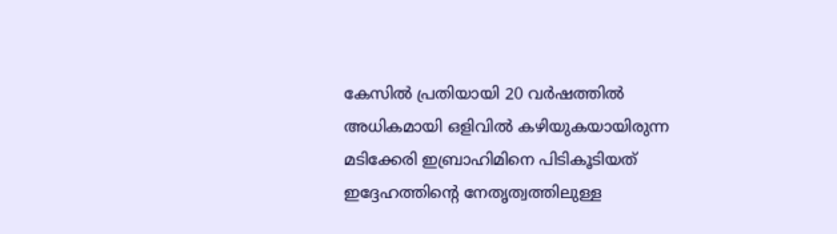കേസില്‍ പ്രതിയായി 20 വര്‍ഷത്തിൽ അധികമായി ഒളിവിൽ കഴിയുകയായിരുന്ന മടിക്കേരി ഇബ്രാഹിമിനെ പിടികൂടിയത് ഇദ്ദേഹത്തിന്റെ നേതൃത്വത്തിലുള്ള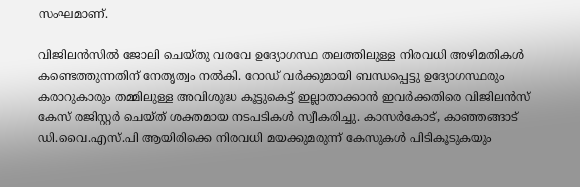സംഘമാണ്.

വിജിലന്‍സില്‍ ജോലി ചെയ്തു വരവേ ഉദ്യോഗസ്ഥ തലത്തിലുള്ള നിരവധി അഴിമതികള്‍ കണ്ടെത്തുന്നതിന് നേതൃത്വം നല്‍കി. റോഡ് വര്‍ക്കുമായി ബന്ധപ്പെട്ടു ഉദ്യോഗസ്ഥരും കരാറുകാരും തമ്മിലുള്ള അവിശുദ്ധ കൂട്ടുകെട്ട് ഇല്ലാതാക്കാന്‍ ഇവര്‍ക്കതിരെ വിജിലന്‍സ് കേസ് രജിസ്റ്റര്‍ ചെയ്ത് ശക്തമായ നടപടികള്‍ സ്വീകരിച്ചു. കാസര്‍കോട്, കാഞ്ഞങ്ങാട് ഡി.വൈ.എസ്.പി ആയിരിക്കെ നിരവധി മയക്കുമരുന്ന് കേസുകള്‍ പിടികൂടുകയും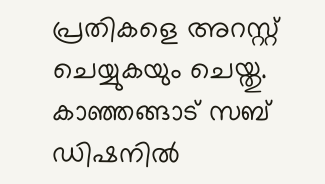പ്രതികളെ അറസ്റ്റ് ചെയ്യുകയും ചെയ്തു. കാഞ്ഞങ്ങാട് സബ് ഡിഷനില്‍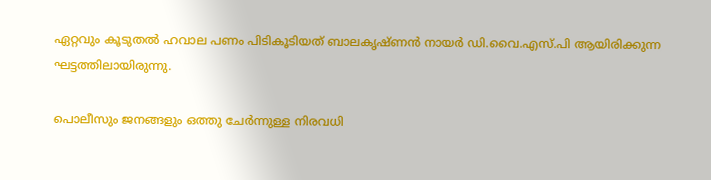ഏറ്റവും കൂടുതല്‍ ഹവാല പണം പിടികൂടിയത് ബാലകൃഷ്ണന്‍ നായര്‍ ഡി.വൈ.എസ്.പി ആയിരിക്കുന്ന ഘട്ടത്തിലായിരുന്നു.

പൊലീസും ജനങ്ങളും ഒത്തു ചേര്‍ന്നുള്ള നിരവധി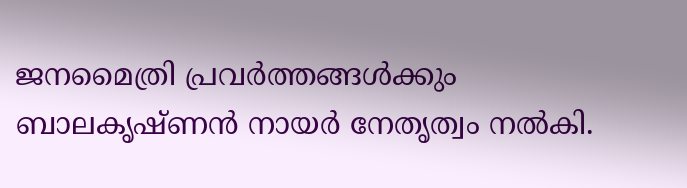ജനമൈത്രി പ്രവര്‍ത്തങ്ങള്‍ക്കും ബാലകൃഷ്ണന്‍ നായര്‍ നേതൃത്വം നല്‍കി.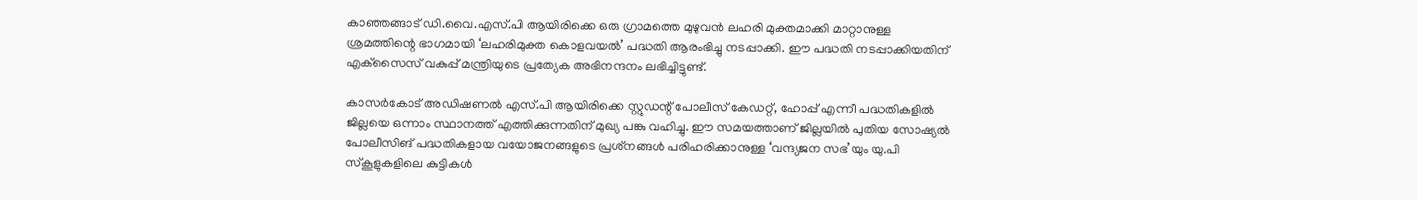കാഞ്ഞങ്ങാട് ഡി.വൈ.എസ്.പി ആയിരിക്കെ ഒരു ഗ്രാമത്തെ മുഴുവന്‍ ലഹരി മുക്തമാക്കി മാറ്റാനുള്ള ശ്രമത്തിന്റെ ഭാഗമായി ‘ലഹരിമുക്ത കൊളവയല്‍’ പദ്ധതി ആരംഭിച്ചു നടപ്പാക്കി. ഈ പദ്ധതി നടപ്പാക്കിയതിന് എക്‌സൈസ് വകുപ്പ് മന്ത്രിയുടെ പ്രത്യേക അഭിനന്ദനം ലഭിച്ചിട്ടുണ്ട്.

കാസര്‍കോട് അഡിഷണല്‍ എസ്.പി ആയിരിക്കെ സ്റ്റുഡന്റ് പോലീസ് കേഡറ്റ്, ഹോപ്പ് എന്നീ പദ്ധതികളില്‍ ജില്ലയെ ഒന്നാം സ്ഥാനത്ത് എത്തിക്കുന്നതിന് മുഖ്യ പങ്കു വഹിച്ചു. ഈ സമയത്താണ് ജില്ലയില്‍ പുതിയ സോഷ്യല്‍ പോലീസിങ് പദ്ധതികളായ വയോജനങ്ങളുടെ പ്രശ്‌നങ്ങള്‍ പരിഹരിക്കാനുള്ള ‘വന്ദ്യജന സഭ’യും യു.പി സ്‌കൂളുകളിലെ കുട്ടികൾ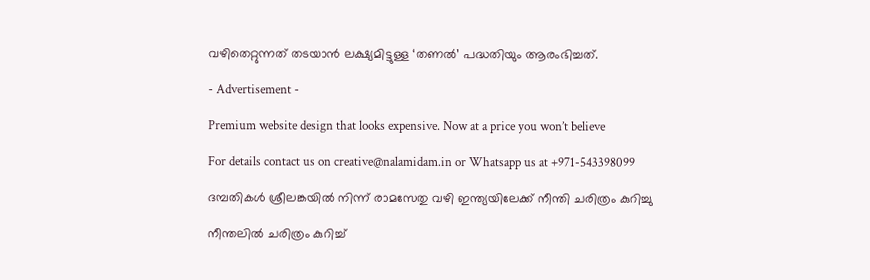വഴിതെറ്റുന്നത് തടയാന്‍ ലക്ഷ്യമിട്ടുള്ള ‘തണല്‍’ പദ്ധതിയും ആരംഭിച്ചത്.

- Advertisement -

Premium website design that looks expensive. Now at a price you won’t believe

For details contact us on creative@nalamidam.in or Whatsapp us at +971-543398099

ദമ്പതികൾ ശ്രീലങ്കയിൽ നിന്ന് രാമസേതു വഴി ഇന്ത്യയിലേക്ക് നീന്തി ചരിത്രം കുറിച്ചു

നീന്തലിൽ ചരിത്രം കുറിച്ച്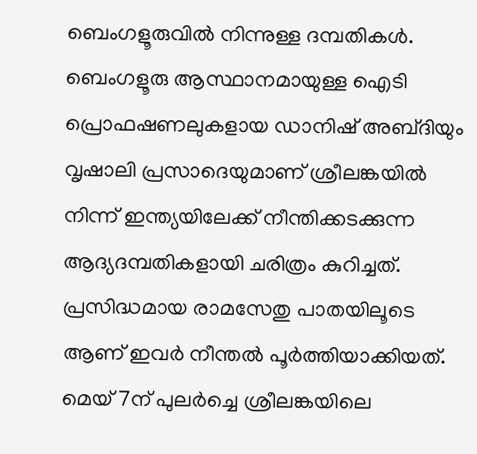ബെംഗളൂരുവിൽ നിന്നുള്ള ദമ്പതികൾ. ബെംഗളൂരു ആസ്ഥാനമായുള്ള ഐടി പ്രൊഫഷണലുകളായ ഡാനിഷ് അബ്‌ദിയും വൃഷാലി പ്രസാദെയുമാണ് ശ്രീലങ്കയിൽ നിന്ന് ഇന്ത്യയിലേക്ക് നീന്തിക്കടക്കുന്ന ആദ്യദമ്പതികളായി ചരിത്രം കുറിച്ചത്. പ്രസിദ്ധമായ രാമസേതു പാതയിലൂടെ ആണ് ഇവർ നീന്തൽ പൂർത്തിയാക്കിയത്. മെയ് 7ന് പുലർച്ചെ ശ്രീലങ്കയിലെ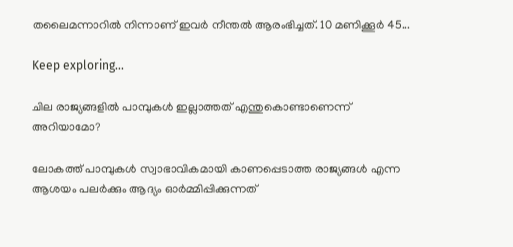തലൈമന്നാറിൽ നിന്നാണ് ഇവർ നീന്തൽ ആരംഭിച്ചത്. 10 മണിക്കൂർ 45...

Keep exploring...

ചില രാജ്യങ്ങളിൽ പാമ്പുകൾ ഇല്ലാത്തത് എന്തുകൊണ്ടാണെന്ന് അറിയാമോ?

ലോകത്ത് പാമ്പുകൾ സ്വാഭാവികമായി കാണപ്പെടാത്ത രാജ്യങ്ങൾ എന്ന ആശയം പലർക്കും ആദ്യം ഓർമ്മിപ്പിക്കുന്നത്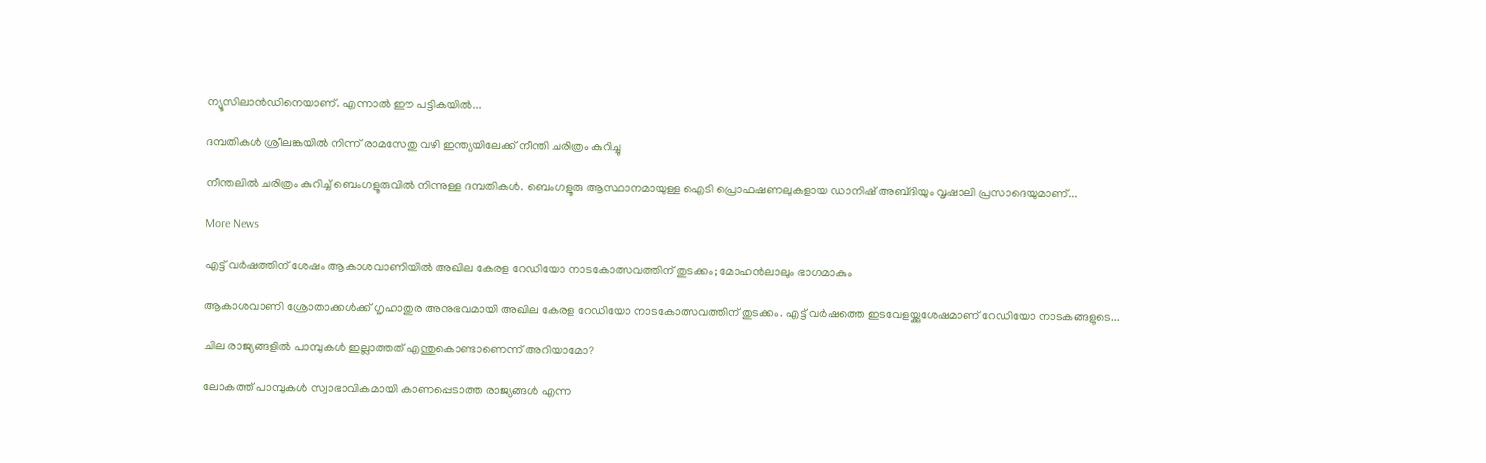ന്യൂസിലാൻഡിനെയാണ്. എന്നാൽ ഈ പട്ടികയിൽ...

ദമ്പതികൾ ശ്രീലങ്കയിൽ നിന്ന് രാമസേതു വഴി ഇന്ത്യയിലേക്ക് നീന്തി ചരിത്രം കുറിച്ചു

നീന്തലിൽ ചരിത്രം കുറിച്ച് ബെംഗളൂരുവിൽ നിന്നുള്ള ദമ്പതികൾ. ബെംഗളൂരു ആസ്ഥാനമായുള്ള ഐടി പ്രൊഫഷണലുകളായ ഡാനിഷ് അബ്‌ദിയും വൃഷാലി പ്രസാദെയുമാണ്...

More News

എട്ട് വർഷത്തിന് ശേഷം ആകാശവാണിയിൽ അഖില കേരള റേഡിയോ നാടകോത്സവത്തിന് തുടക്കം; മോഹൻലാലും ഭാഗമാകും

ആകാശവാണി ശ്രോതാക്കൾക്ക് ഗൃഹാതുര അനുഭവമായി അഖില കേരള റേഡിയോ നാടകോത്സവത്തിന് തുടക്കം. എട്ട് വർഷത്തെ ഇടവേളയ്ക്കുശേഷമാണ് റേഡിയോ നാടകങ്ങളുടെ...

ചില രാജ്യങ്ങളിൽ പാമ്പുകൾ ഇല്ലാത്തത് എന്തുകൊണ്ടാണെന്ന് അറിയാമോ?

ലോകത്ത് പാമ്പുകൾ സ്വാഭാവികമായി കാണപ്പെടാത്ത രാജ്യങ്ങൾ എന്ന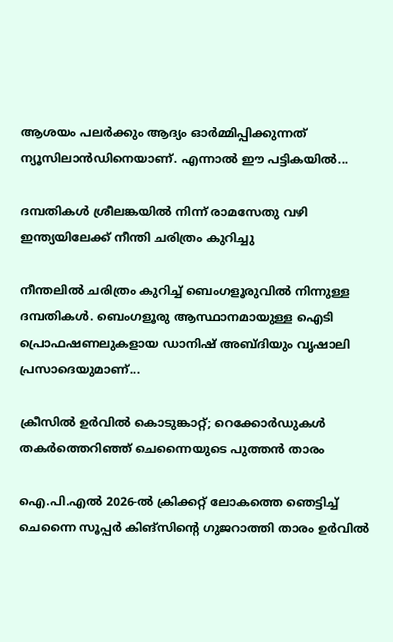ആശയം പലർക്കും ആദ്യം ഓർമ്മിപ്പിക്കുന്നത് ന്യൂസിലാൻഡിനെയാണ്. എന്നാൽ ഈ പട്ടികയിൽ...

ദമ്പതികൾ ശ്രീലങ്കയിൽ നിന്ന് രാമസേതു വഴി ഇന്ത്യയിലേക്ക് നീന്തി ചരിത്രം കുറിച്ചു

നീന്തലിൽ ചരിത്രം കുറിച്ച് ബെംഗളൂരുവിൽ നിന്നുള്ള ദമ്പതികൾ. ബെംഗളൂരു ആസ്ഥാനമായുള്ള ഐടി പ്രൊഫഷണലുകളായ ഡാനിഷ് അബ്‌ദിയും വൃഷാലി പ്രസാദെയുമാണ്...

ക്രീസിൽ ഉർവിൽ കൊടുങ്കാറ്റ്; റെക്കോർഡുകൾ തകർത്തെറിഞ്ഞ് ചെന്നൈയുടെ പുത്തൻ താരം

ഐ.പി.എൽ 2026-ൽ ക്രിക്കറ്റ് ലോകത്തെ ഞെട്ടിച്ച് ചെന്നൈ സൂപ്പർ കിങ്സിന്റെ ഗുജറാത്തി താരം ഉർവിൽ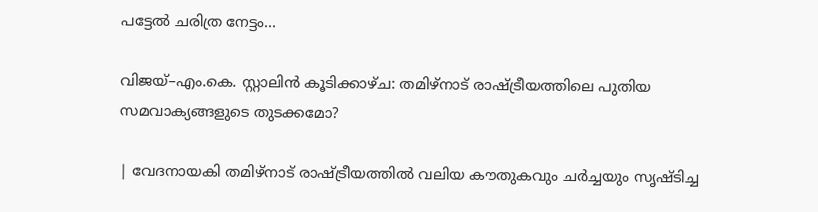പട്ടേൽ ചരിത്ര നേട്ടം...

വിജയ്–എം.കെ. സ്റ്റാലിൻ കൂടിക്കാഴ്ച: തമിഴ്‌നാട് രാഷ്ട്രീയത്തിലെ പുതിയ സമവാക്യങ്ങളുടെ തുടക്കമോ?

| വേദനായകി തമിഴ്‌നാട് രാഷ്ട്രീയത്തിൽ വലിയ കൗതുകവും ചർച്ചയും സൃഷ്ടിച്ച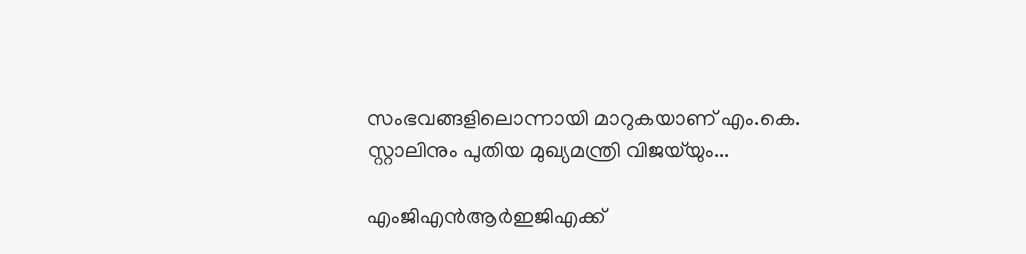സംഭവങ്ങളിലൊന്നായി മാറുകയാണ് എം.കെ. സ്റ്റാലിനും പുതിയ മുഖ്യമന്ത്രി വിജയ്‌യും...

എം‌ജി‌എൻ‌ആർ‌ഇ‌ജി‌എക്ക്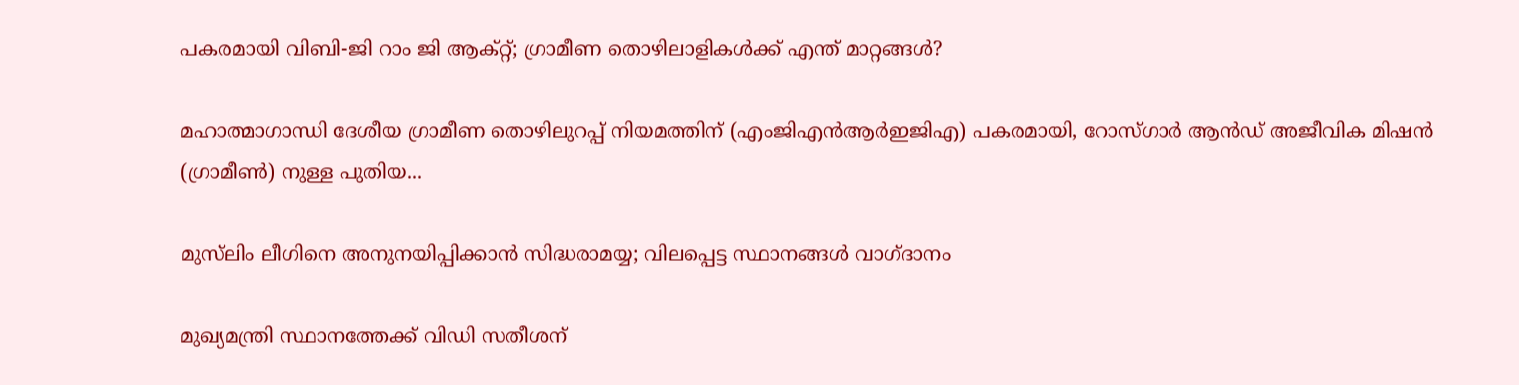പകരമായി വി‌ബി-ജി റാം ജി ആക്റ്റ്; ഗ്രാമീണ തൊഴിലാളികൾക്ക് എന്ത് മാറ്റങ്ങൾ?

മഹാത്മാഗാന്ധി ദേശീയ ഗ്രാമീണ തൊഴിലുറപ്പ് നിയമത്തിന് (എംജിഎൻആർഇജിഎ) പകരമായി, റോസ്‌ഗാർ ആൻഡ് അജീവിക മിഷൻ (ഗ്രാമീൺ) നുള്ള പുതിയ...

മുസ്‌ലിം ലീഗിനെ അനുനയിപ്പിക്കാന്‍ സിദ്ധരാമയ്യ; വിലപ്പെട്ട സ്ഥാനങ്ങൾ വാഗ്‌ദാനം

മുഖ്യമന്ത്രി സ്ഥാനത്തേക്ക് വിഡി സതീശന്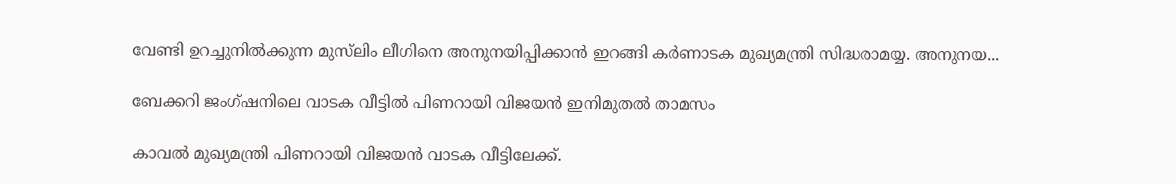വേണ്ടി ഉറച്ചുനില്‍ക്കുന്ന മുസ്‌ലിം ലീഗിനെ അനുനയിപ്പിക്കാന്‍ ഇറങ്ങി കര്‍ണാടക മുഖ്യമന്ത്രി സിദ്ധരാമയ്യ. അനുനയ...

ബേക്കറി ജംഗ്ഷനിലെ വാടക വീട്ടിൽ പിണറായി വിജയൻ ഇനിമുതൽ താമസം

കാവൽ മുഖ്യമന്ത്രി പിണറായി വിജയൻ വാടക വീട്ടിലേക്ക്.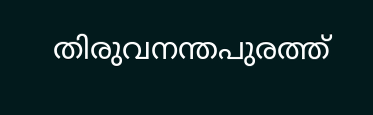തിരുവനന്തപുരത്ത്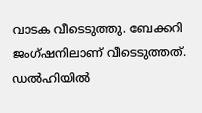വാടക വീടെടുത്തു. ബേക്കറി ജംഗ്ഷനിലാണ് വീടെടുത്തത്. ഡൽഹിയിൽ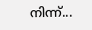നിന്ന്...